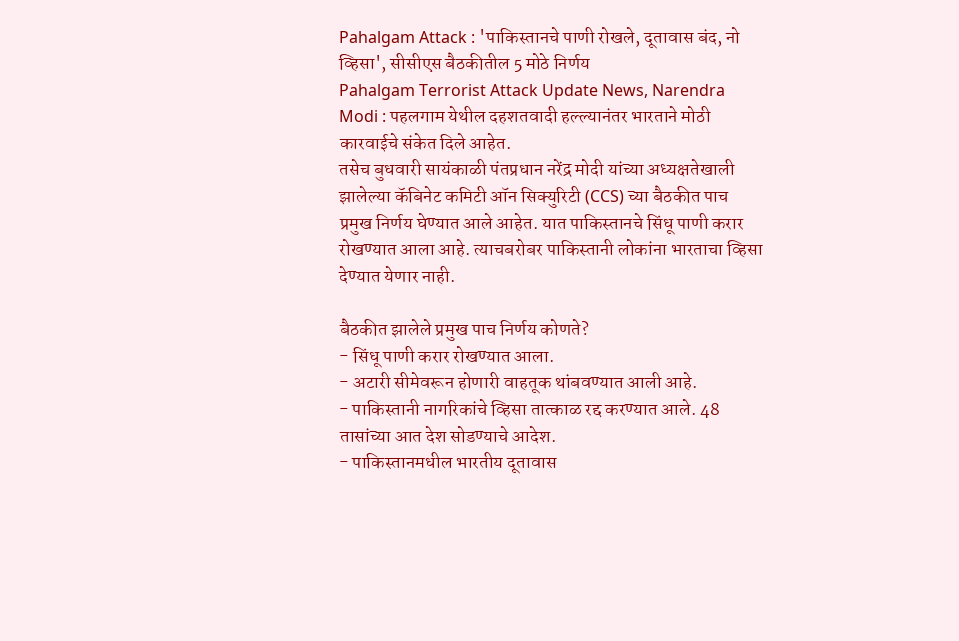Pahalgam Attack : 'पाकिस्तानचे पाणी रोखले, दूतावास बंद, नो व्हिसा', सीसीएस बैठकीतील 5 मोठे निर्णय
Pahalgam Terrorist Attack Update News, Narendra Modi : पहलगाम येथील दहशतवादी हल्ल्यानंतर भारताने मोठी कारवाईचे संकेत दिले आहेत.
तसेच बुधवारी सायंकाळी पंतप्रधान नरेंद्र मोदी यांच्या अध्यक्षतेखाली झालेल्या कॅबिनेट कमिटी ऑन सिक्युरिटी (CCS) च्या बैठकीत पाच प्रमुख निर्णय घेण्यात आले आहेत. यात पाकिस्तानचे सिंधू पाणी करार रोखण्यात आला आहे. त्याचबरोबर पाकिस्तानी लोकांना भारताचा व्हिसा देण्यात येणार नाही.

बैठकीत झालेले प्रमुख पाच निर्णय कोणते?
- सिंधू पाणी करार रोखण्यात आला.
- अटारी सीमेवरून होणारी वाहतूक थांबवण्यात आली आहे.
- पाकिस्तानी नागरिकांचे व्हिसा तात्काळ रद्द करण्यात आले. 48 तासांच्या आत देश सोडण्याचे आदेश.
- पाकिस्तानमधील भारतीय दूतावास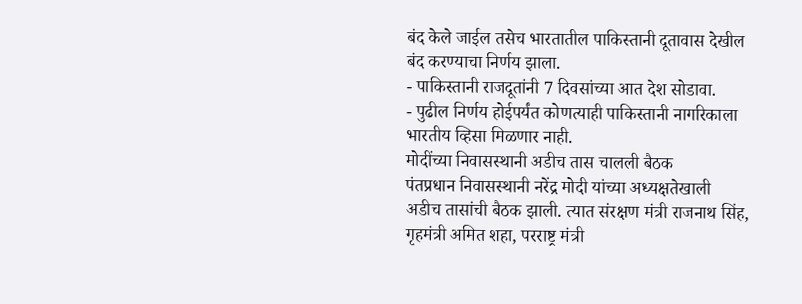बंद केले जाईल तसेच भारतातील पाकिस्तानी दूतावास देखील बंद करण्याचा निर्णय झाला.
- पाकिस्तानी राजदूतांनी 7 दिवसांच्या आत देश सोडावा.
- पुढील निर्णय होईपर्यंत कोणत्याही पाकिस्तानी नागरिकाला भारतीय व्हिसा मिळणार नाही.
मोदींच्या निवासस्थानी अडीच तास चालली बैठक
पंतप्रधान निवासस्थानी नरेंद्र मोदी यांच्या अध्यक्षतेखाली अडीच तासांची बैठक झाली. त्यात संरक्षण मंत्री राजनाथ सिंह, गृहमंत्री अमित शहा, परराष्ट्र मंत्री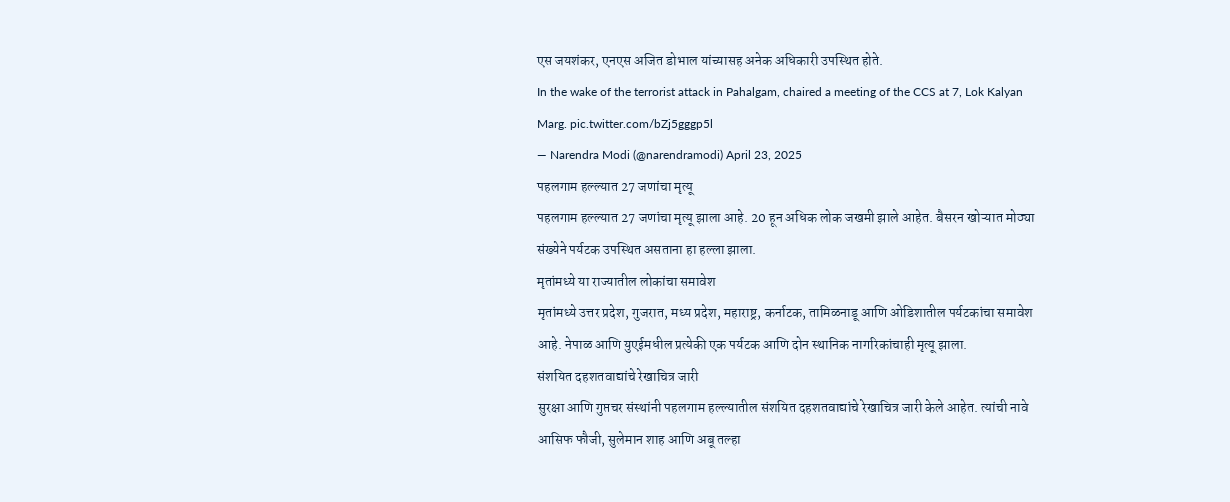एस जयशंकर, एनएस अजित डोभाल यांच्यासह अनेक अधिकारी उपस्थित होते.
In the wake of the terrorist attack in Pahalgam, chaired a meeting of the CCS at 7, Lok Kalyan Marg. pic.twitter.com/bZj5gggp5l
— Narendra Modi (@narendramodi) April 23, 2025
पहलगाम हल्ल्यात 27 जणांचा मृत्यू
पहलगाम हल्ल्यात 27 जणांचा मृत्यू झाला आहे. 20 हून अधिक लोक जखमी झाले आहेत. बैसरन खोऱ्यात मोठ्या संख्येने पर्यटक उपस्थित असताना हा हल्ला झाला.
मृतांमध्ये या राज्यातील लोकांचा समावेश
मृतांमध्ये उत्तर प्रदेश, गुजरात, मध्य प्रदेश, महाराष्ट्र, कर्नाटक, तामिळनाडू आणि ओडिशातील पर्यटकांचा समावेश आहे. नेपाळ आणि युएईमधील प्रत्येकी एक पर्यटक आणि दोन स्थानिक नागरिकांचाही मृत्यू झाला.
संशयित दहशतवाद्यांचे रेखाचित्र जारी
सुरक्षा आणि गुप्तचर संस्थांनी पहलगाम हल्ल्यातील संशयित दहशतवाद्यांचे रेखाचित्र जारी केले आहेत. त्यांची नावे आसिफ फौजी, सुलेमान शाह आणि अबू तल्हा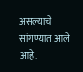असल्याचे सांगण्यात आले आहे.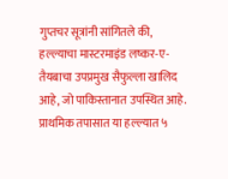गुप्तचर सूत्रांनी सांगितले की, हल्ल्याचा मास्टरमाइंड लष्कर-ए-तैयबाचा उपप्रमुख सैफुल्ला खालिद आहे, जो पाकिस्तानात उपस्थित आहे. प्राथमिक तपासात या हल्ल्यात ५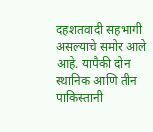दहशतवादी सहभागी असल्याचे समोर आले आहे. यापैकी दोन स्थानिक आणि तीन पाकिस्तानी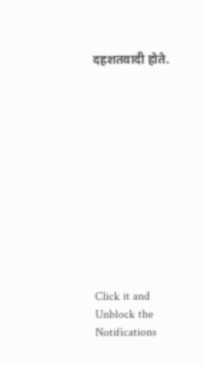दहशतवादी होते.












Click it and Unblock the Notifications